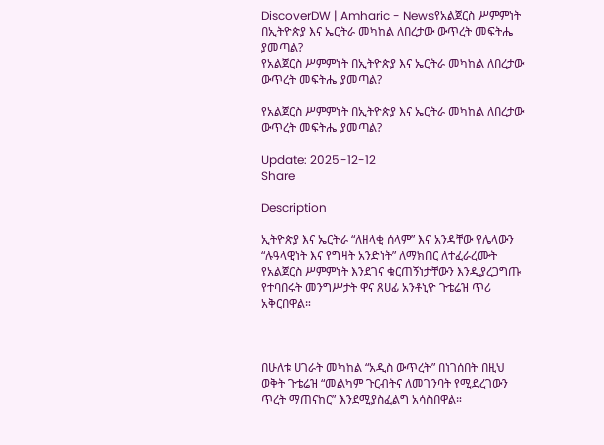DiscoverDW | Amharic - Newsየአልጀርስ ሥምምነት በኢትዮጵያ እና ኤርትራ መካከል ለበረታው ውጥረት መፍትሔ ያመጣል?
የአልጀርስ ሥምምነት በኢትዮጵያ እና ኤርትራ መካከል ለበረታው ውጥረት መፍትሔ ያመጣል?

የአልጀርስ ሥምምነት በኢትዮጵያ እና ኤርትራ መካከል ለበረታው ውጥረት መፍትሔ ያመጣል?

Update: 2025-12-12
Share

Description

ኢትዮጵያ እና ኤርትራ “ለዘላቂ ሰላም” እና አንዳቸው የሌላውን “ሉዓላዊነት እና የግዛት አንድነት” ለማክበር ለተፈራረሙት የአልጀርስ ሥምምነት እንደገና ቁርጠኝነታቸውን እንዲያረጋግጡ የተባበሩት መንግሥታት ዋና ጸሀፊ አንቶኒዮ ጉቴሬዝ ጥሪ አቅርበዋል።



በሁለቱ ሀገራት መካከል “አዲስ ውጥረት” በነገሰበት በዚህ ወቅት ጉቴሬዝ “መልካም ጉርብትና ለመገንባት የሚደረገውን ጥረት ማጠናከር” እንደሚያስፈልግ አሳስበዋል።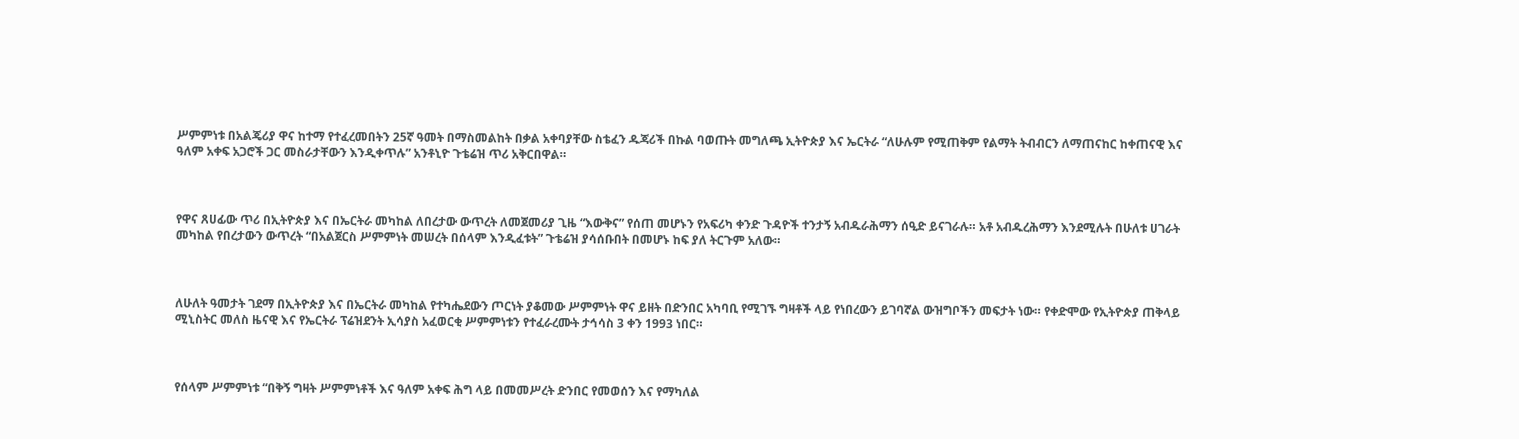ሥምምነቱ በአልጄሪያ ዋና ከተማ የተፈረመበትን 25ኛ ዓመት በማስመልከት በቃል አቀባያቸው ስቴፈን ዱጃሪች በኩል ባወጡት መግለጫ ኢትዮጵያ እና ኤርትራ “ለሁሉም የሚጠቅም የልማት ትብብርን ለማጠናከር ከቀጠናዊ እና ዓለም አቀፍ አጋሮች ጋር መስራታቸውን እንዲቀጥሉ” አንቶኒዮ ጉቴሬዝ ጥሪ አቅርበዋል።



የዋና ጸሀፊው ጥሪ በኢትዮጵያ እና በኤርትራ መካከል ለበረታው ውጥረት ለመጀመሪያ ጊዜ “እውቅና” የሰጠ መሆኑን የአፍሪካ ቀንድ ጉዳዮች ተንታኝ አብዱራሕማን ሰዒድ ይናገራሉ። አቶ አብዱረሕማን እንደሚሉት በሁለቱ ሀገራት መካከል የበረታውን ውጥረት “በአልጀርስ ሥምምነት መሠረት በሰላም እንዲፈቱት” ጉቴሬዝ ያሳሰቡበት በመሆኑ ከፍ ያለ ትርጉም አለው።



ለሁለት ዓመታት ገደማ በኢትዮጵያ እና በኤርትራ መካከል የተካሔደውን ጦርነት ያቆመው ሥምምነት ዋና ይዘት በድንበር አካባቢ የሚገኙ ግዛቶች ላይ የነበረውን ይገባኛል ውዝግቦችን መፍታት ነው። የቀድሞው የኢትዮጵያ ጠቅላይ ሚኒስትር መለስ ዜናዊ እና የኤርትራ ፕሬዝደንት ኢሳያስ አፈወርቂ ሥምምነቱን የተፈራረሙት ታኅሳስ 3 ቀን 1993 ነበር።



የሰላም ሥምምነቱ “በቅኝ ግዛት ሥምምነቶች እና ዓለም አቀፍ ሕግ ላይ በመመሥረት ድንበር የመወሰን እና የማካለል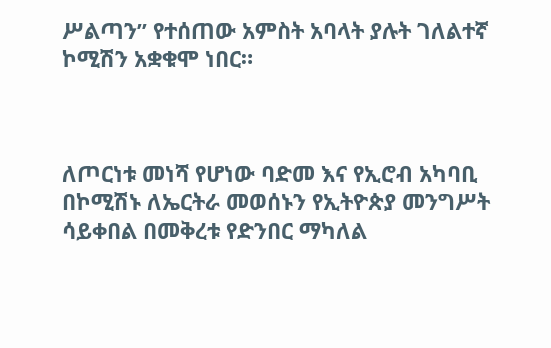ሥልጣን” የተሰጠው አምስት አባላት ያሉት ገለልተኛ ኮሚሽን አቋቁሞ ነበር።



ለጦርነቱ መነሻ የሆነው ባድመ እና የኢሮብ አካባቢ በኮሚሽኑ ለኤርትራ መወሰኑን የኢትዮጵያ መንግሥት ሳይቀበል በመቅረቱ የድንበር ማካለል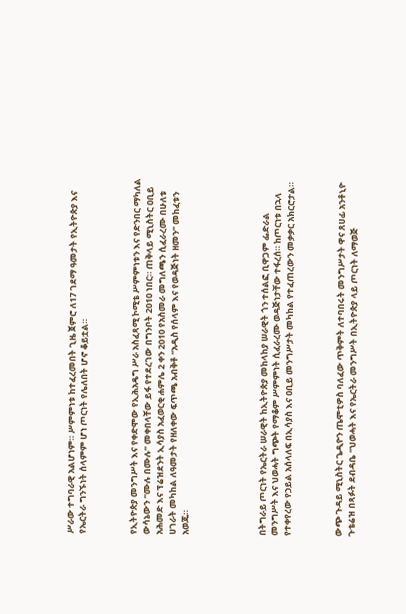ሥራው ተግባራዊ አልሆነም። ሥምምነቱ ከተፈረመበት ጊዜ ጀምሮ ለ17 ገደማ ዓመታት የኢትዮጵያ እና የኤርትራ ግንኙነት ሰላምም ሆነ ጦርነት የሌለበት ሆኖ ቆይቷል።



የኢትዮጵያ መንግሥት እና የቀድሞው የኢሕአዴግ ሥራ አስፈጻሚ ኮሚቴ ሥምምነቱን እና የድንበር ማካለል ውሳኔውን “ሙሉ በሙሉ” መቀበላቸው ይፋ የተደረገው በግንቦት 2010 ነበር። ጠቅላይ ሚኒስትር ዐቢይ አሕመድ እና ፕሬዝደንት ኢሳያስ አፈወርቂ ሐምሌ 2 ቀን 2010 የአስመራ መግለጫን ሲፈራረሙ በሁለቱ ሀገራት መካከል ለዓመታት የዘለቀው ፍጥጫ አብቅቶ “አዲስ የሰላም እና የወዳጅነት ዘመን” መከፈቱን አወጁ።





በትግራይ ጦርነት የኤርትራ ሠራዊት ከኢትዮጵያ መከላከያ ሠራዊት ጎን ተሰልፎ ቢዋጋም ፌድራል መንግሥት እና ህወሓት ግጭት የማቆም ሥምምነት ሲፈራረሙ ወዳጅነታቸው ተፋረሰ። ከጦርነቱ በኋላ የተቀየረው የኃይል አሰላለፍ በኢሳያስ እና ዐቢይ መንግሥታት መካከል የተፈጠረውን መቃቃር አክርሮታል።



ውጭ ጉዳይ ሚኒስትር ጌዲዮን ጤሞቲዎስ ባለፈው ጥቅምት ለተባበሩት መንግሥታት ዋና ጸሀፊ አንቶኒዮ ጉቴሬዝ በጻፉት ደብዳቤ “ህወሓት እና የኤርትራ መንግሥት በኢትዮጵያ ላይ ጦርነት ለማወጅ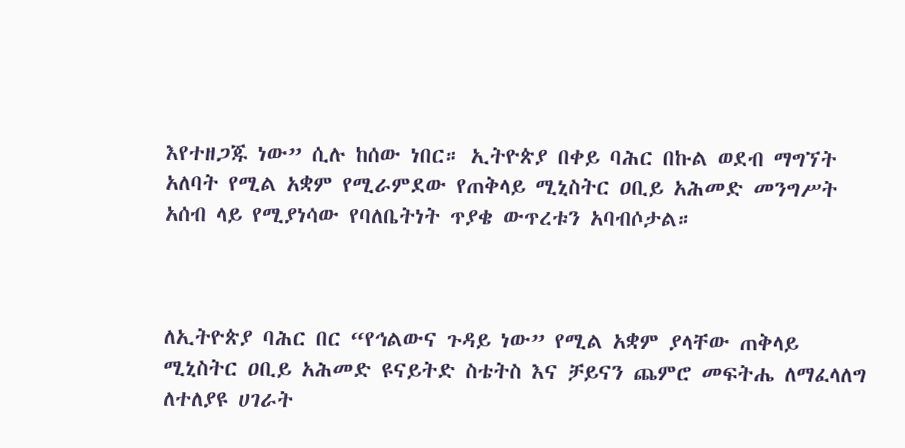እየተዘጋጁ ነው” ሲሉ ከሰው ነበር። ኢትዮጵያ በቀይ ባሕር በኩል ወደብ ማግኘት አለባት የሚል አቋም የሚራምደው የጠቅላይ ሚኒስትር ዐቢይ አሕመድ መንግሥት አሰብ ላይ የሚያነሳው የባለቤትነት ጥያቄ ውጥረቱን አባብሶታል።



ለኢትዮጵያ ባሕር በር “የኅልውና ጉዳይ ነው” የሚል አቋም ያላቸው ጠቅላይ ሚኒስትር ዐቢይ አሕመድ ዩናይትድ ስቴትስ እና ቻይናን ጨምሮ መፍትሔ ለማፈላለግ ለተለያዩ ሀገራት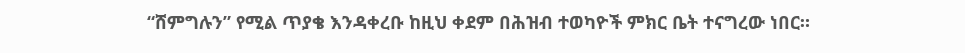“ሸምግሉን” የሚል ጥያቄ እንዳቀረቡ ከዚህ ቀደም በሕዝብ ተወካዮች ምክር ቤት ተናግረው ነበር።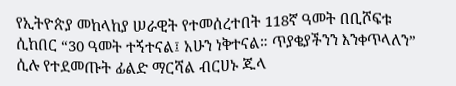የኢትዮጵያ መከላከያ ሠራዊት የተመሰረተበት 118ኛ ዓመት በቢሾፍቱ ሲከበር “30 ዓመት ተኝተናል፤ አሁን ነቅተናል። ጥያቄያችንን እንቀጥላለን” ሲሉ የተደመጡት ፊልድ ማርሻል ብርሀኑ ጁላ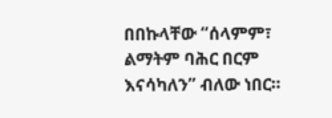በበኩላቸው “ሰላምም፣ ልማትም ባሕር በርም እናሳካለን” ብለው ነበር።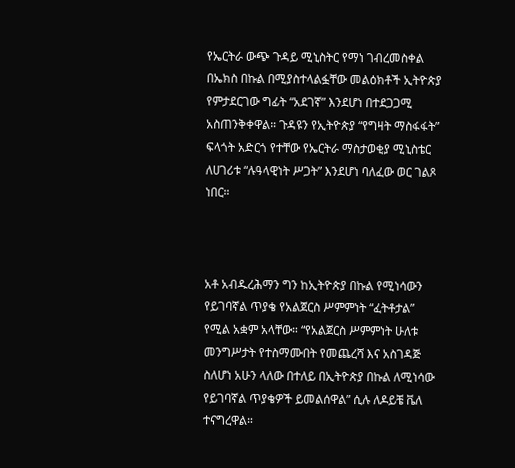የኤርትራ ውጭ ጉዳይ ሚኒስትር የማነ ገብረመስቀል በኤክስ በኩል በሚያስተላልፏቸው መልዕክቶች ኢትዮጵያ የምታደርገው ግፊት “አደገኛ” እንደሆነ በተደጋጋሚ አስጠንቅቀዋል። ጉዳዩን የኢትዮጵያ “የግዛት ማስፋፋት” ፍላጎት አድርጎ የተቸው የኤርትራ ማስታወቂያ ሚኒስቴር ለሀገሪቱ “ሉዓላዊነት ሥጋት” እንደሆነ ባለፈው ወር ገልጾ ነበር።



አቶ አብዱረሕማን ግን ከኢትዮጵያ በኩል የሚነሳውን የይገባኛል ጥያቄ የአልጀርስ ሥምምነት “ፈትቶታል” የሚል አቋም አላቸው። “የአልጀርስ ሥምምነት ሁለቱ መንግሥታት የተስማሙበት የመጨረሻ እና አስገዳጅ ስለሆነ አሁን ላለው በተለይ በኢትዮጵያ በኩል ለሚነሳው የይገባኛል ጥያቄዎች ይመልሰዋል” ሲሉ ለዶይቼ ቬለ ተናግረዋል።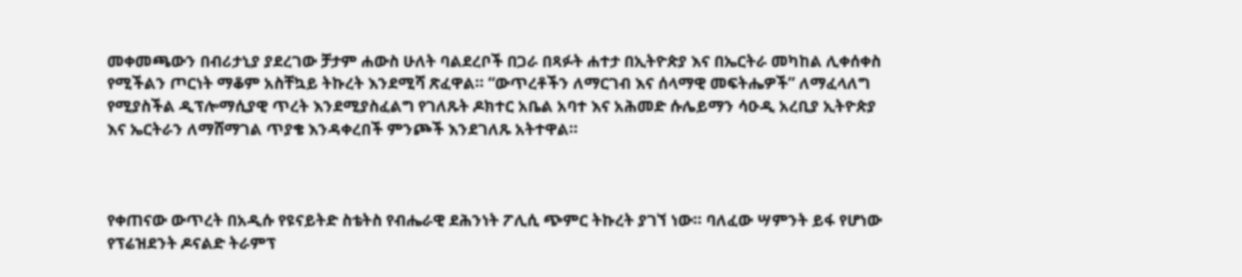መቀመጫውን በብሪታኒያ ያደረገው ቻታም ሐውስ ሁለት ባልደረቦች በጋራ በጻፉት ሐተታ በኢትዮጵያ እና በኤርትራ መካከል ሊቀሰቀስ የሚችልን ጦርነት ማቆም አስቸኳይ ትኩረት እንደሚሻ ጽፈዋል። “ውጥረቶችን ለማርገብ እና ሰላማዊ መፍትሔዎች” ለማፈላለግ የሚያስችል ዲፕሎማሲያዊ ጥረት እንደሚያስፈልግ የገለጹት ዶክተር አቤል አባተ እና አሕመድ ሱሌይማን ሳዑዲ አረቢያ ኢትዮጵያ እና ኤርትራን ለማሸማገል ጥያቄ እንዳቀረበች ምንጮች እንደገለጹ አትተዋል።



የቀጠናው ውጥረት በአዲሱ የዩናይትድ ስቴትስ የብሔራዊ ደሕንነት ፖሊሲ ጭምር ትኩረት ያገኘ ነው። ባለፈው ሣምንት ይፋ የሆነው የፕሬዝደንት ዶናልድ ትራምፕ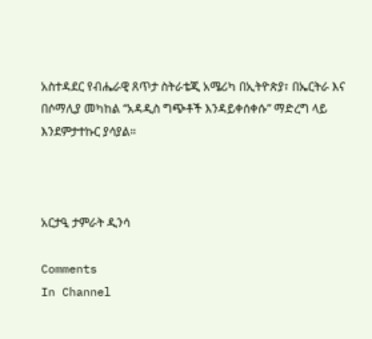አስተዳደር የብሔራዊ ጸጥታ ስትራቴጂ አሜሪካ በኢትዮጵያ፣ በኤርትራ እና በሶማሊያ መካከል “አዳዲስ ግጭቶች እንዳይቀሰቀሱ” ማድረግ ላይ እንደምታተኩር ያሳያል።



አርታዒ ታምራት ዲንሳ

Comments
In Channel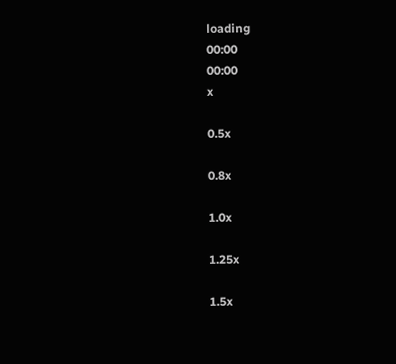loading
00:00
00:00
x

0.5x

0.8x

1.0x

1.25x

1.5x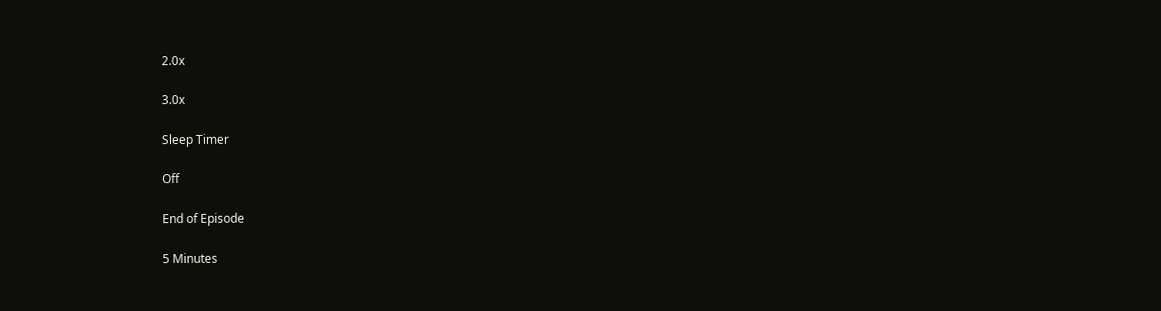2.0x

3.0x

Sleep Timer

Off

End of Episode

5 Minutes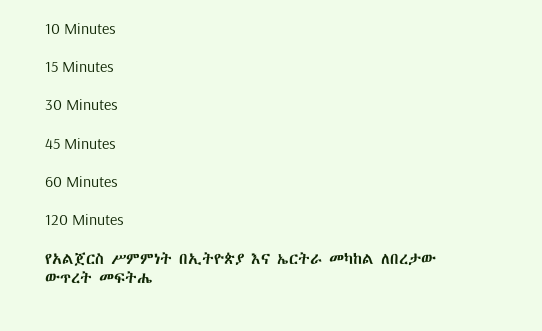10 Minutes

15 Minutes

30 Minutes

45 Minutes

60 Minutes

120 Minutes

የአልጀርስ ሥምምነት በኢትዮጵያ እና ኤርትራ መካከል ለበረታው ውጥረት መፍትሔ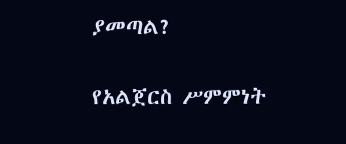ያመጣል?

የአልጀርስ ሥምምነት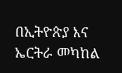በኢትዮጵያ እና ኤርትራ መካከል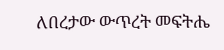ለበረታው ውጥረት መፍትሔ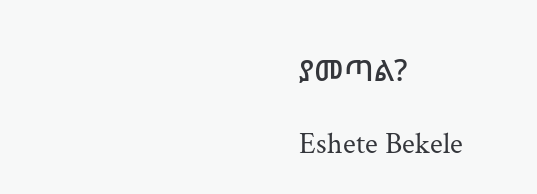ያመጣል?

Eshete Bekele